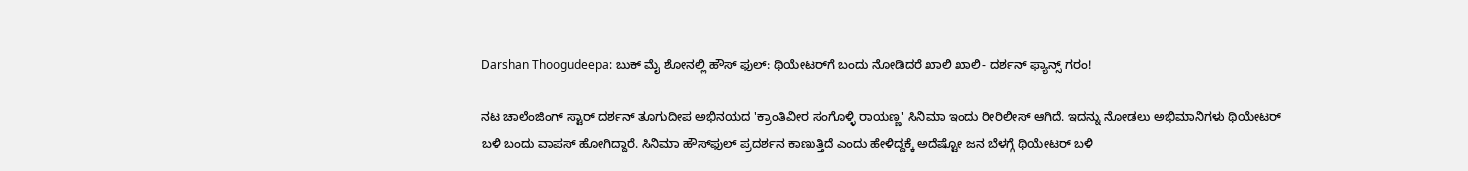Darshan Thoogudeepa: ಬುಕ್‌ ಮೈ ಶೋನಲ್ಲಿ ಹೌಸ್‌ ಫುಲ್: ಥಿಯೇಟರ್‌ಗೆ ಬಂದು ನೋಡಿದರೆ ಖಾಲಿ ಖಾಲಿ- ದರ್ಶನ್ ಫ್ಯಾನ್ಸ್ ಗರಂ!

ನಟ ಚಾಲೆಂಜಿಂಗ್ ಸ್ಟಾರ್ ದರ್ಶನ್ ತೂಗುದೀಪ ಅಭಿನಯದ 'ಕ್ರಾಂತಿವೀರ ಸಂಗೊಳ್ಳಿ ರಾಯಣ್ಣ' ಸಿನಿಮಾ ಇಂದು ರೀರಿಲೀಸ್ ಆಗಿದೆ. ಇದನ್ನು ನೋಡಲು ಅಭಿಮಾನಿಗಳು ಥಿಯೇಟರ್‌ ಬಳಿ ಬಂದು ವಾಪಸ್ ಹೋಗಿದ್ದಾರೆ. ಸಿನಿಮಾ ಹೌಸ್‌ಫುಲ್ ಪ್ರದರ್ಶನ ಕಾಣುತ್ತಿದೆ ಎಂದು ಹೇಳಿದ್ದಕ್ಕೆ ಅದೆಷ್ಟೋ ಜನ ಬೆಳಗ್ಗೆ ಥಿಯೇಟರ್ ಬಳಿ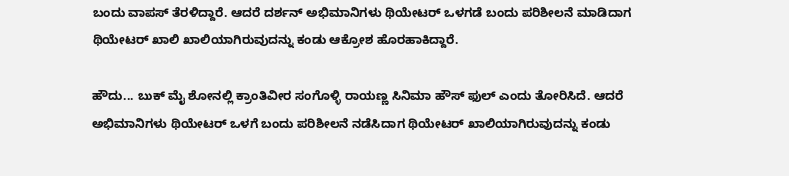ಬಂದು ವಾಪಸ್ ತೆರಳಿದ್ದಾರೆ. ಆದರೆ ದರ್ಶನ್ ಅಭಿಮಾನಿಗಳು ಥಿಯೇಟರ್‌ ಒಳಗಡೆ ಬಂದು ಪರಿಶೀಲನೆ ಮಾಡಿದಾಗ ಥಿಯೇಟರ್ ಖಾಲಿ ಖಾಲಿಯಾಗಿರುವುದನ್ನು ಕಂಡು ಆಕ್ರೋಶ ಹೊರಹಾಕಿದ್ದಾರೆ.

ಹೌದು... ಬುಕ್‌ ಮೈ ಶೋನಲ್ಲಿ ಕ್ರಾಂತಿವೀರ ಸಂಗೊಳ್ಳಿ ರಾಯಣ್ಣ ಸಿನಿಮಾ ಹೌಸ್‌ ಫುಲ್ ಎಂದು ತೋರಿಸಿದೆ. ಆದರೆ ಅಭಿಮಾನಿಗಳು ಥಿಯೇಟರ್‌ ಒಳಗೆ ಬಂದು ಪರಿಶೀಲನೆ ನಡೆಸಿದಾಗ ಥಿಯೇಟರ್ ಖಾಲಿಯಾಗಿರುವುದನ್ನು ಕಂಡು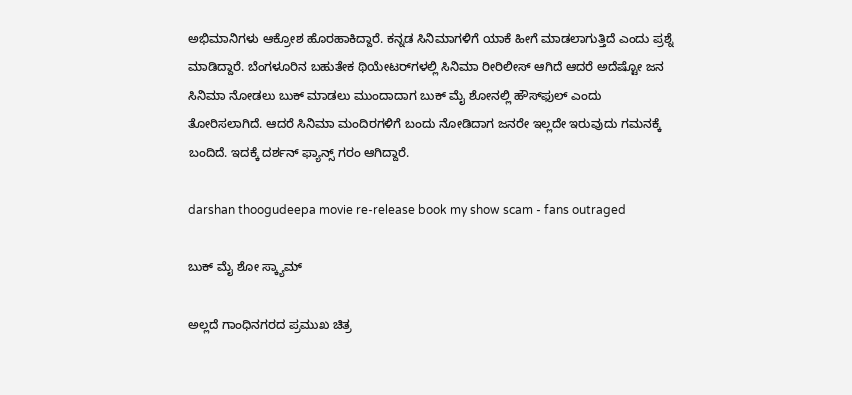ಅಭಿಮಾನಿಗಳು ಆಕ್ರೋಶ ಹೊರಹಾಕಿದ್ದಾರೆ. ಕನ್ನಡ ಸಿನಿಮಾಗಳಿಗೆ ಯಾಕೆ ಹೀಗೆ ಮಾಡಲಾಗುತ್ತಿದೆ ಎಂದು ಪ್ರಶ್ನೆ ಮಾಡಿದ್ದಾರೆ. ಬೆಂಗಳೂರಿನ ಬಹುತೇಕ ಥಿಯೇಟರ್‌ಗಳಲ್ಲಿ ಸಿನಿಮಾ ರೀರಿಲೀಸ್ ಆಗಿದೆ ಆದರೆ ಅದೆಷ್ಟೋ ಜನ ಸಿನಿಮಾ ನೋಡಲು ಬುಕ್ ಮಾಡಲು ಮುಂದಾದಾಗ ಬುಕ್‌ ಮೈ ಶೋನಲ್ಲಿ ಹೌಸ್‌ಫುಲ್ ಎಂದು ತೋರಿಸಲಾಗಿದೆ. ಆದರೆ ಸಿನಿಮಾ ಮಂದಿರಗಳಿಗೆ ಬಂದು ನೋಡಿದಾಗ ಜನರೇ ಇಲ್ಲದೇ ಇರುವುದು ಗಮನಕ್ಕೆ ಬಂದಿದೆ. ಇದಕ್ಕೆ ದರ್ಶನ್ ಫ್ಯಾನ್ಸ್‌ ಗರಂ ಆಗಿದ್ದಾರೆ.

darshan thoogudeepa movie re-release book my show scam - fans outraged

ಬುಕ್‌ ಮೈ ಶೋ ಸ್ಕ್ಯಾಮ್

ಅಲ್ಲದೆ ಗಾಂಧಿನಗರದ ಪ್ರಮುಖ ಚಿತ್ರ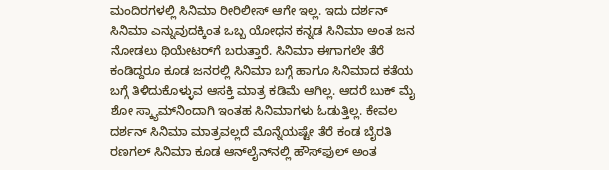ಮಂದಿರಗಳಲ್ಲಿ ಸಿನಿಮಾ ರೀರಿಲೀಸ್ ಆಗೇ ಇಲ್ಲ. ಇದು ದರ್ಶನ್ ಸಿನಿಮಾ ಎನ್ನುವುದಕ್ಕಿಂತ ಒಬ್ಬ ಯೋಧನ ಕನ್ನಡ ಸಿನಿಮಾ ಅಂತ ಜನ ನೋಡಲು ಥಿಯೇಟರ್‌ಗೆ ಬರುತ್ತಾರೆ. ಸಿನಿಮಾ ಈಗಾಗಲೇ ತೆರೆ ಕಂಡಿದ್ದರೂ ಕೂಡ ಜನರಲ್ಲಿ ಸಿನಿಮಾ ಬಗ್ಗೆ ಹಾಗೂ ಸಿನಿಮಾದ ಕತೆಯ ಬಗ್ಗೆ ತಿಳಿದುಕೊಳ್ಳುವ ಆಸಕ್ತಿ ಮಾತ್ರ ಕಡಿಮೆ ಆಗಿಲ್ಲ. ಆದರೆ ಬುಕ್‌ ಮೈ ಶೋ ಸ್ಕ್ಯಾಮ್‌ನಿಂದಾಗಿ ಇಂತಹ ಸಿನಿಮಾಗಳು ಓಡುತ್ತಿಲ್ಲ. ಕೇವಲ ದರ್ಶನ್‌ ಸಿನಿಮಾ ಮಾತ್ರವಲ್ಲದೆ ಮೊನ್ನೆಯಷ್ಟೇ ತೆರೆ ಕಂಡ ಬೈರತಿ ರಣಗಲ್ ಸಿನಿಮಾ ಕೂಡ ಆನ್‌ಲೈನ್‌ನಲ್ಲಿ ಹೌಸ್‌ಫುಲ್ ಅಂತ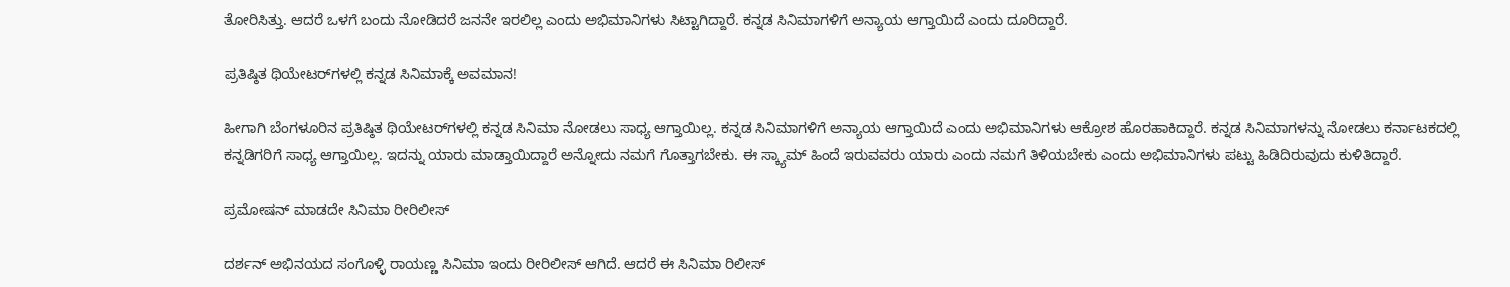ತೋರಿಸಿತ್ತು. ಆದರೆ ಒಳಗೆ ಬಂದು ನೋಡಿದರೆ ಜನನೇ ಇರಲಿಲ್ಲ ಎಂದು ಅಭಿಮಾನಿಗಳು ಸಿಟ್ಟಾಗಿದ್ದಾರೆ. ಕನ್ನಡ ಸಿನಿಮಾಗಳಿಗೆ ಅನ್ಯಾಯ ಆಗ್ತಾಯಿದೆ ಎಂದು ದೂರಿದ್ದಾರೆ.

ಪ್ರತಿಷ್ಠಿತ ಥಿಯೇಟರ್‌ಗಳಲ್ಲಿ ಕನ್ನಡ ಸಿನಿಮಾಕ್ಕೆ ಅವಮಾನ!

ಹೀಗಾಗಿ ಬೆಂಗಳೂರಿನ ಪ್ರತಿಷ್ಠಿತ ಥಿಯೇಟರ್‌ಗಳಲ್ಲಿ ಕನ್ನಡ ಸಿನಿಮಾ ನೋಡಲು ಸಾಧ್ಯ ಆಗ್ತಾಯಿಲ್ಲ. ಕನ್ನಡ ಸಿನಿಮಾಗಳಿಗೆ ಅನ್ಯಾಯ ಆಗ್ತಾಯಿದೆ ಎಂದು ಅಭಿಮಾನಿಗಳು ಆಕ್ರೋಶ ಹೊರಹಾಕಿದ್ದಾರೆ. ಕನ್ನಡ ಸಿನಿಮಾಗಳನ್ನು ನೋಡಲು ಕರ್ನಾಟಕದಲ್ಲಿ ಕನ್ನಡಿಗರಿಗೆ ಸಾಧ್ಯ ಆಗ್ತಾಯಿಲ್ಲ. ಇದನ್ನು ಯಾರು ಮಾಡ್ತಾಯಿದ್ದಾರೆ ಅನ್ನೋದು ನಮಗೆ ಗೊತ್ತಾಗಬೇಕು. ಈ ಸ್ಕ್ಯಾಮ್ ಹಿಂದೆ ಇರುವವರು ಯಾರು ಎಂದು ನಮಗೆ ತಿಳಿಯಬೇಕು ಎಂದು ಅಭಿಮಾನಿಗಳು ಪಟ್ಟು ಹಿಡಿದಿರುವುದು ಕುಳಿತಿದ್ದಾರೆ.

ಪ್ರಮೋಷನ್ ಮಾಡದೇ ಸಿನಿಮಾ ರೀರಿಲೀಸ್

ದರ್ಶನ್‌ ಅಭಿನಯದ ಸಂಗೊಳ್ಳಿ ರಾಯಣ್ಣ ಸಿನಿಮಾ ಇಂದು ರೀರಿಲೀಸ್ ಆಗಿದೆ. ಆದರೆ ಈ ಸಿನಿಮಾ ರಿಲೀಸ್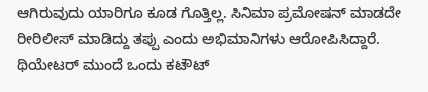ಆಗಿರುವುದು ಯಾರಿಗೂ ಕೂಡ ಗೊತ್ತಿಲ್ಲ. ಸಿನಿಮಾ ಪ್ರಮೋಷನ್ ಮಾಡದೇ ರೀರಿಲೀಸ್ ಮಾಡಿದ್ದು ತಪ್ಪು ಎಂದು ಅಭಿಮಾನಿಗಳು ಆರೋಪಿಸಿದ್ದಾರೆ. ಥಿಯೇಟರ್‌ ಮುಂದೆ ಒಂದು ಕಟೌಟ್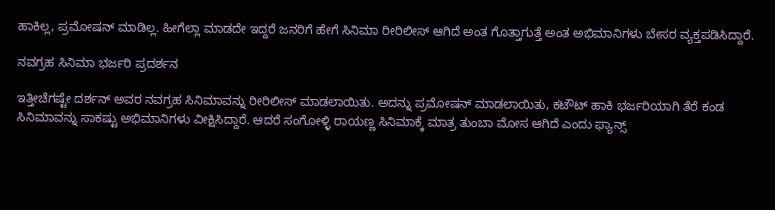ಹಾಕಿಲ್ಲ, ಪ್ರಮೋಷನ್ ಮಾಡಿಲ್ಲ. ಹೀಗೆಲ್ಲಾ ಮಾಡದೇ ಇದ್ದರೆ ಜನರಿಗೆ ಹೇಗೆ ಸಿನಿಮಾ ರೀರಿಲೀಸ್ ಆಗಿದೆ ಅಂತ ಗೊತ್ತಾಗುತ್ತೆ ಅಂತ ಅಭಿಮಾನಿಗಳು ಬೇಸರ ವ್ಯಕ್ತಪಡಿಸಿದ್ದಾರೆ.

ನವಗ್ರಹ ಸಿನಿಮಾ ಭರ್ಜರಿ ಪ್ರದರ್ಶನ

ಇತ್ತೀಚೆಗಷ್ಟೇ ದರ್ಶನ್ ಅವರ ನವಗ್ರಹ ಸಿನಿಮಾವನ್ನು ರೀರಿಲೀಸ್ ಮಾಡಲಾಯಿತು. ಅದನ್ನು ಪ್ರಮೋಷನ್ ಮಾಡಲಾಯಿತು, ಕಟೌಟ್‌ ಹಾಕಿ ಭರ್ಜರಿಯಾಗಿ ತೆರೆ ಕಂಡ ಸಿನಿಮಾವನ್ನು ಸಾಕಷ್ಟು ಅಭಿಮಾನಿಗಳು ವೀಕ್ಷಿಸಿದ್ದಾರೆ. ಆದರೆ ಸಂಗೋಳ್ಳಿ ರಾಯಣ್ಣ ಸಿನಿಮಾಕ್ಕೆ ಮಾತ್ರ ತುಂಬಾ ಮೋಸ ಆಗಿದೆ ಎಂದು ಫ್ಯಾನ್ಸ್‌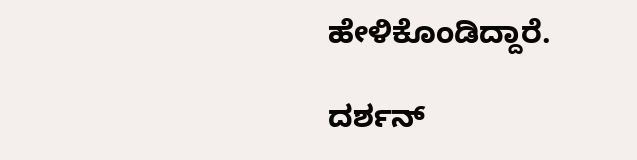ಹೇಳಿಕೊಂಡಿದ್ದಾರೆ.

ದರ್ಶನ್‌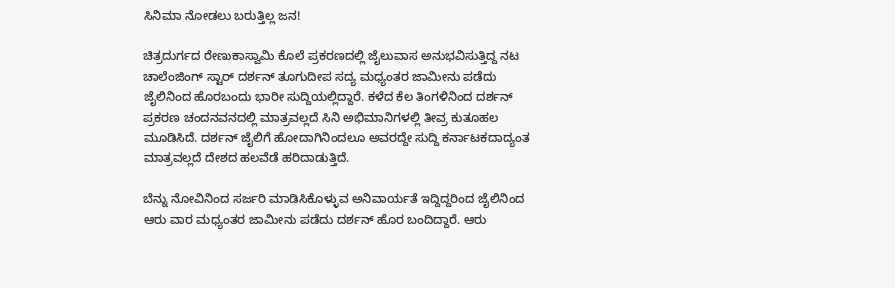ಸಿನಿಮಾ ನೋಡಲು ಬರುತ್ತಿಲ್ಲ ಜನ!

ಚಿತ್ರದುರ್ಗದ ರೇಣುಕಾಸ್ವಾಮಿ ಕೊಲೆ ಪ್ರಕರಣದಲ್ಲಿ ಜೈಲುವಾಸ ಅನುಭವಿಸುತ್ತಿದ್ದ ನಟ ಚಾಲೆಂಜಿಂಗ್ ಸ್ಟಾರ್ ದರ್ಶನ್ ತೂಗುದೀಪ ಸದ್ಯ ಮಧ್ಯಂತರ ಜಾಮೀನು ಪಡೆದು ಜೈಲಿನಿಂದ ಹೊರಬಂದು ಭಾರೀ ಸುದ್ದಿಯಲ್ಲಿದ್ದಾರೆ. ಕಳೆದ ಕೆಲ ತಿಂಗಳಿನಿಂದ ದರ್ಶನ್ ಪ್ರಕರಣ ಚಂದನವನದಲ್ಲಿ ಮಾತ್ರವಲ್ಲದೆ ಸಿನಿ ಅಭಿಮಾನಿಗಳಲ್ಲಿ ತೀವ್ರ ಕುತೂಹಲ ಮೂಡಿಸಿದೆ. ದರ್ಶನ್ ಜೈಲಿಗೆ ಹೋದಾಗಿನಿಂದಲೂ ಅವರದ್ದೇ ಸುದ್ದಿ ಕರ್ನಾಟಕದಾದ್ಯಂತ ಮಾತ್ರವಲ್ಲದೆ ದೇಶದ ಹಲವೆಡೆ ಹರಿದಾಡುತ್ತಿದೆ.

ಬೆನ್ನು ನೋವಿನಿಂದ ಸರ್ಜರಿ ಮಾಡಿಸಿಕೊಳ್ಳುವ ಅನಿವಾರ್ಯತೆ ಇದ್ದಿದ್ದರಿಂದ ಜೈಲಿನಿಂದ ಆರು ವಾರ ಮಧ್ಯಂತರ ಜಾಮೀನು ಪಡೆದು ದರ್ಶನ್ ಹೊರ ಬಂದಿದ್ದಾರೆ. ಆರು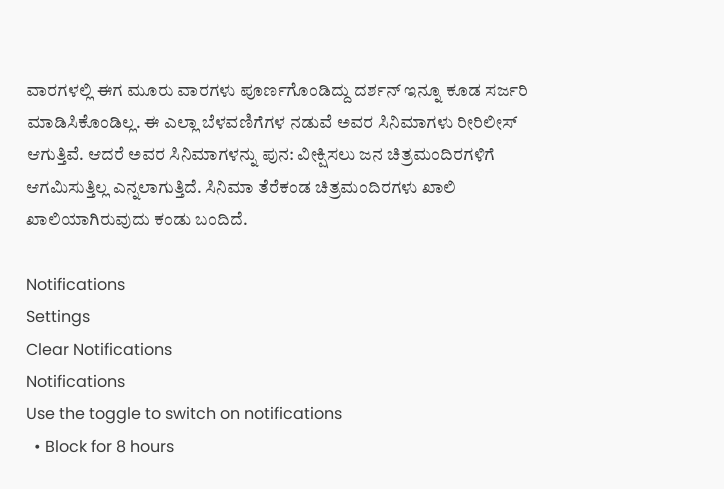ವಾರಗಳಲ್ಲಿ ಈಗ ಮೂರು ವಾರಗಳು ಪೂರ್ಣಗೊಂಡಿದ್ದು ದರ್ಶನ್ ಇನ್ನೂ ಕೂಡ ಸರ್ಜರಿ ಮಾಡಿಸಿಕೊಂಡಿಲ್ಲ. ಈ ಎಲ್ಲಾ ಬೆಳವಣಿಗೆಗಳ ನಡುವೆ ಅವರ ಸಿನಿಮಾಗಳು ರೀರಿಲೀಸ್ ಆಗುತ್ತಿವೆ. ಆದರೆ ಅವರ ಸಿನಿಮಾಗಳನ್ನು ಪುನ: ವೀಕ್ಷಿಸಲು ಜನ ಚಿತ್ರಮಂದಿರಗಳಿಗೆ ಆಗಮಿಸುತ್ತಿಲ್ಲ ಎನ್ನಲಾಗುತ್ತಿದೆ. ಸಿನಿಮಾ ತೆರೆಕಂಡ ಚಿತ್ರಮಂದಿರಗಳು ಖಾಲಿ ಖಾಲಿಯಾಗಿರುವುದು ಕಂಡು ಬಂದಿದೆ.

Notifications
Settings
Clear Notifications
Notifications
Use the toggle to switch on notifications
  • Block for 8 hours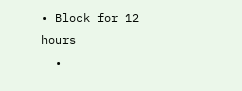• Block for 12 hours
  •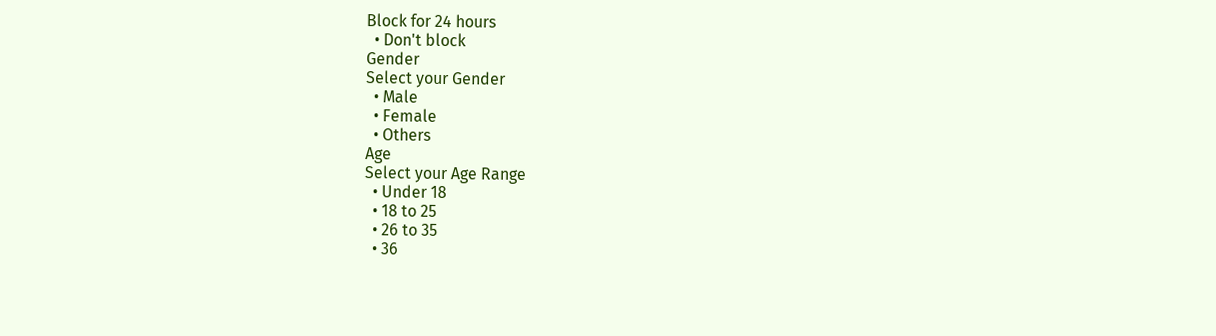Block for 24 hours
  • Don't block
Gender
Select your Gender
  • Male
  • Female
  • Others
Age
Select your Age Range
  • Under 18
  • 18 to 25
  • 26 to 35
  • 36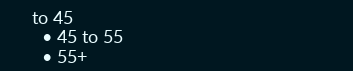to 45
  • 45 to 55
  • 55+